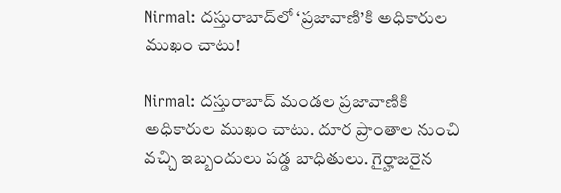Nirmal: దస్తురాబాద్‌లో ‘ప్రజావాణి’కి అధికారుల ముఖం చాటు!

Nirmal: దస్తురాబాద్ మండల ప్రజావాణికి అధికారుల ముఖం చాటు. దూర ప్రాంతాల నుంచి వచ్చి ఇబ్బందులు పడ్డ బాధితులు. గైర్హాజరైన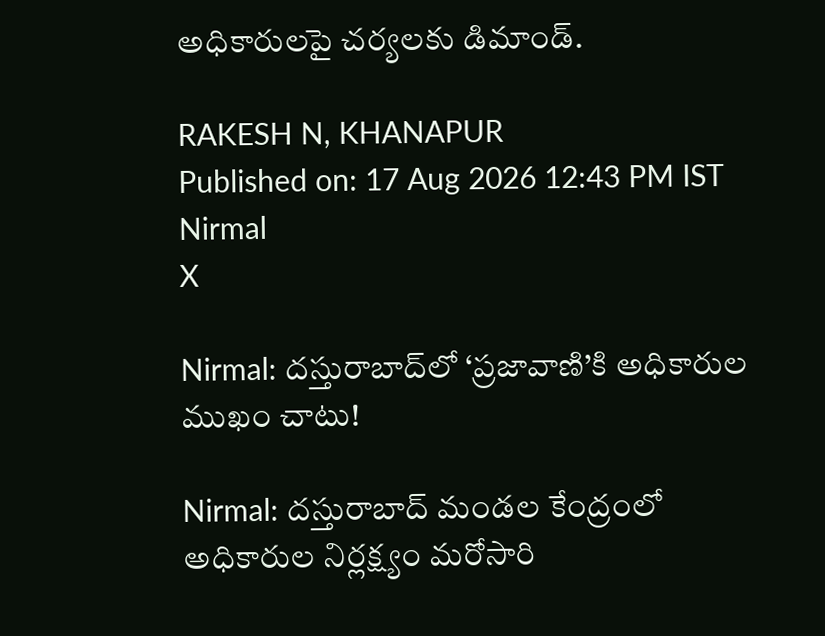అధికారులపై చర్యలకు డిమాండ్.

RAKESH N, KHANAPUR
Published on: 17 Aug 2026 12:43 PM IST
Nirmal
X

Nirmal: దస్తురాబాద్‌లో ‘ప్రజావాణి’కి అధికారుల ముఖం చాటు!

Nirmal: దస్తురాబాద్ మండల కేంద్రంలో అధికారుల నిర్లక్ష్యం మరోసారి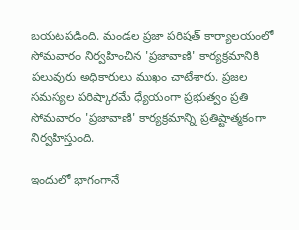బయటపడింది. మండల ప్రజా పరిషత్ కార్యాలయంలో సోమవారం నిర్వహించిన 'ప్రజావాణి' కార్యక్రమానికి పలువురు అధికారులు ముఖం చాటేశారు. ప్రజల సమస్యల పరిష్కారమే ధ్యేయంగా ప్రభుత్వం ప్రతి సోమవారం 'ప్రజావాణి' కార్యక్రమాన్ని ప్రతిష్టాత్మకంగా నిర్వహిస్తుంది.

ఇందులో భాగంగానే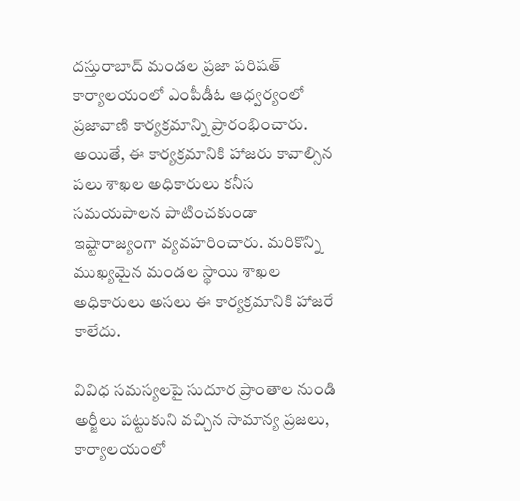దస్తురాబాద్ మండల ప్రజా పరిషత్ కార్యాలయంలో ఎంపీడీఓ ఆధ్వర్యంలో ప్రజావాణి కార్యక్రమాన్ని ప్రారంభించారు. అయితే, ఈ కార్యక్రమానికి హాజరు కావాల్సిన పలు శాఖల అధికారులు కనీస సమయపాలన పాటించకుండా ఇష్టారాజ్యంగా వ్యవహరించారు. మరికొన్ని ముఖ్యమైన మండల స్థాయి శాఖల అధికారులు అసలు ఈ కార్యక్రమానికి హాజరే కాలేదు.

వివిధ సమస్యలపై సుదూర ప్రాంతాల నుండి అర్జీలు పట్టుకుని వచ్చిన సామాన్య ప్రజలు, కార్యాలయంలో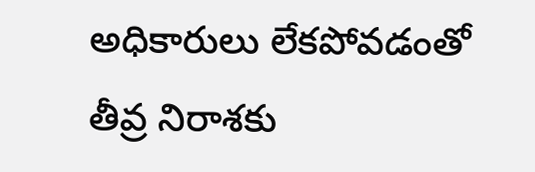అధికారులు లేకపోవడంతో తీవ్ర నిరాశకు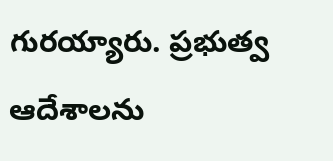గురయ్యారు. ప్రభుత్వ ఆదేశాలను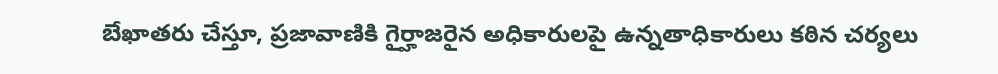బేఖాతరు చేస్తూ, ప్రజావాణికి గైర్హాజరైన అధికారులపై ఉన్నతాధికారులు కఠిన చర్యలు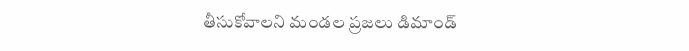తీసుకోవాలని మండల ప్రజలు డిమాండ్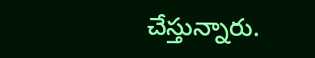చేస్తున్నారు.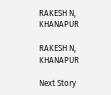RAKESH N, KHANAPUR

RAKESH N, KHANAPUR

Next Story